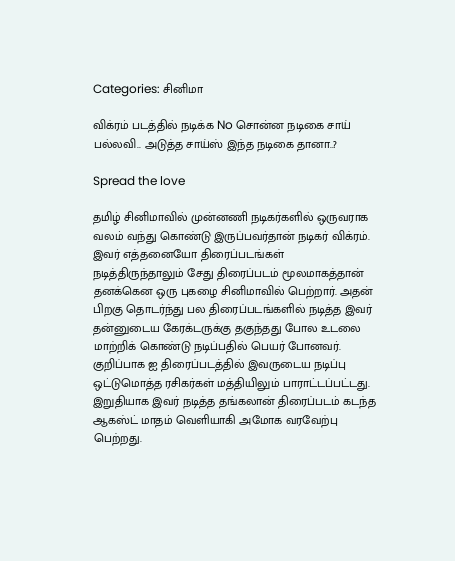Categories: சினிமா

விக்ரம் படத்தில் நடிக்க No சொன்ன நடிகை சாய் பல்லவி.. அடுத்த சாய்ஸ் இந்த நடிகை தானா..?

Spread the love

தமிழ் சினிமாவில் முன்னணி நடிகர்களில் ஒருவராக வலம் வந்து கொண்டு இருப்பவர்தான் நடிகர் விக்ரம். இவர் எத்தனையோ திரைப்படங்கள் நடித்திருந்தாலும் சேது திரைப்படம் மூலமாகத்தான் தனக்கென ஒரு புகழை சினிமாவில் பெற்றார். அதன் பிறகு தொடர்ந்து பல திரைப்படங்களில் நடித்த இவர் தன்னுடைய கேரக்டருக்கு தகுந்தது போல உடலை மாற்றிக் கொண்டு நடிப்பதில் பெயர் போனவர். குறிப்பாக ஐ திரைப்படத்தில் இவருடைய நடிப்பு ஒட்டுமொத்த ரசிகர்கள் மத்தியிலும் பாராட்டப்பட்டது. இறுதியாக இவர் நடித்த தங்கலான் திரைப்படம் கடந்த ஆகஸ்ட் மாதம் வெளியாகி அமோக வரவேற்பு பெற்றது.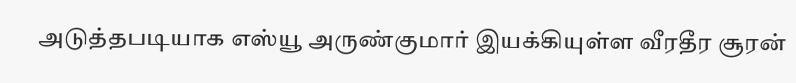அடுத்தபடியாக எஸ்யூ அருண்குமார் இயக்கியுள்ள வீரதீர சூரன்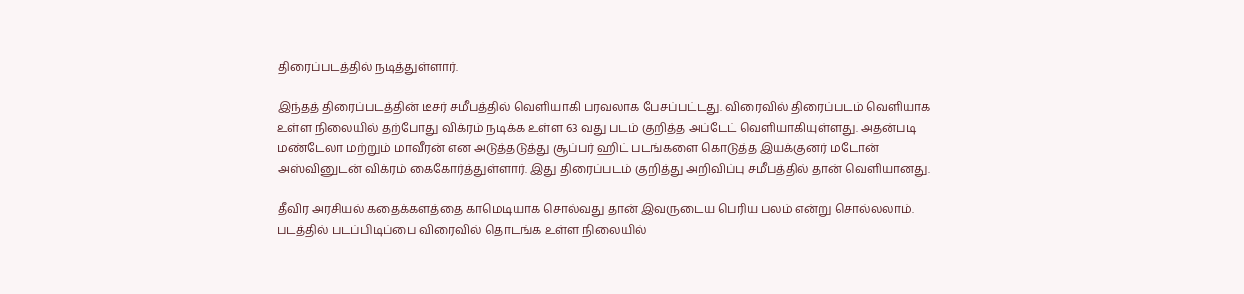திரைப்படத்தில் நடித்துள்ளார்.

இந்தத் திரைப்படத்தின் டீசர் சமீபத்தில் வெளியாகி பரவலாக பேசப்பட்டது. விரைவில் திரைப்படம் வெளியாக உள்ள நிலையில் தற்போது விக்ரம் நடிக்க உள்ள 63 வது படம் குறித்த அப்டேட் வெளியாகியுள்ளது. அதன்படி மண்டேலா மற்றும் மாவீரன் என அடுத்தடுத்து சூப்பர் ஹிட் படங்களை கொடுத்த இயக்குனர் மடோன் அஸ்வினுடன் விக்ரம் கைகோர்த்துள்ளார். இது திரைப்படம் குறித்து அறிவிப்பு சமீபத்தில் தான் வெளியானது.

தீவிர அரசியல் கதைக்களத்தை காமெடியாக சொல்வது தான் இவருடைய பெரிய பலம் என்று சொல்லலாம்.  படத்தில் படப்பிடிப்பை விரைவில் தொடங்க உள்ள நிலையில்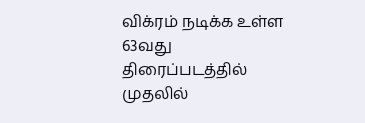விக்ரம் நடிக்க உள்ள 63வது திரைப்படத்தில் முதலில்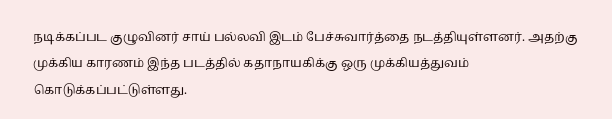நடிக்கப்பட குழுவினர் சாய் பல்லவி இடம் பேச்சுவார்த்தை நடத்தியுள்ளனர். அதற்கு முக்கிய காரணம் இந்த படத்தில் கதாநாயகிக்கு ஒரு முக்கியத்துவம் கொடுக்கப்பட்டுள்ளது.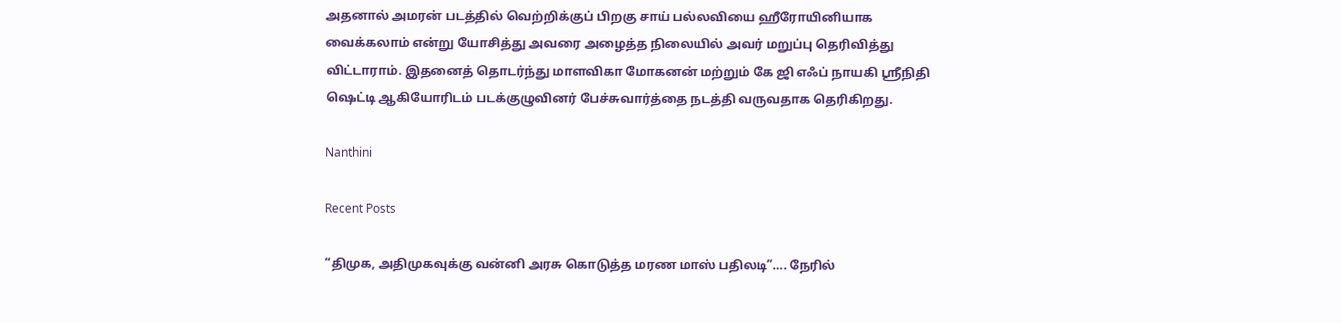அதனால் அமரன் படத்தில் வெற்றிக்குப் பிறகு சாய் பல்லவியை ஹீரோயினியாக வைக்கலாம் என்று யோசித்து அவரை அழைத்த நிலையில் அவர் மறுப்பு தெரிவித்து விட்டாராம். இதனைத் தொடர்ந்து மாளவிகா மோகனன் மற்றும் கே ஜி எஃப் நாயகி ஸ்ரீநிதி ஷெட்டி ஆகியோரிடம் படக்குழுவினர் பேச்சுவார்த்தை நடத்தி வருவதாக தெரிகிறது.

Nanthini

Recent Posts

“திமுக, அதிமுகவுக்கு வன்னி அரசு கொடுத்த மரண மாஸ் பதிலடி”…. நேரில்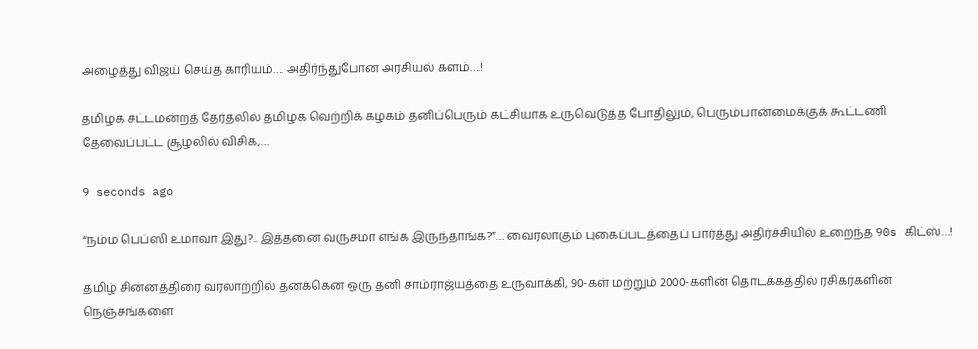அழைத்து விஜய் செய்த காரியம்…. அதிர்ந்துபோன அரசியல் களம்….!

தமிழக சட்டமன்றத் தேர்தலில் தமிழக வெற்றிக் கழகம் தனிப்பெரும் கட்சியாக உருவெடுத்த போதிலும், பெரும்பான்மைக்குக் கூட்டணி தேவைப்பட்ட சூழலில் விசிக,…

9 seconds ago

“நம்ம பெப்ஸி உமாவா இது?.. இத்தனை வருசமா எங்க இருந்தாங்க?”… வைரலாகும் புகைப்படத்தைப் பார்த்து அதிர்ச்சியில் உறைந்த 90s கிட்ஸ்…!

தமிழ் சின்னத்திரை வரலாற்றில் தனக்கென ஒரு தனி சாம்ராஜ்யத்தை உருவாக்கி, 90-கள் மற்றும் 2000-களின் தொடக்கத்தில் ரசிகர்களின் நெஞ்சங்களை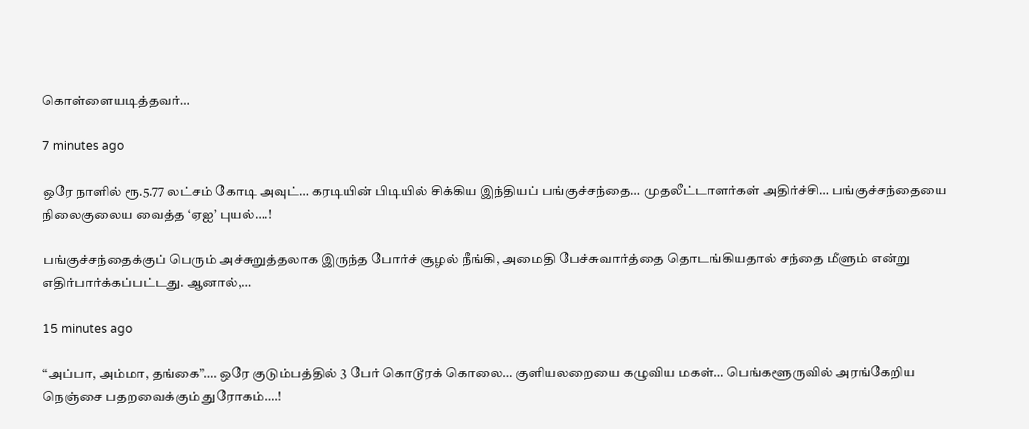கொள்ளையடித்தவர்…

7 minutes ago

ஒரே நாளில் ரூ.5.77 லட்சம் கோடி அவுட்… கரடியின் பிடியில் சிக்கிய இந்தியப் பங்குச்சந்தை… முதலீட்டாளர்கள் அதிர்ச்சி… பங்குச்சந்தையை நிலைகுலைய வைத்த ‘ஏஐ’ புயல்….!

பங்குச்சந்தைக்குப் பெரும் அச்சுறுத்தலாக இருந்த போர்ச் சூழல் நீங்கி, அமைதி பேச்சுவார்த்தை தொடங்கியதால் சந்தை மீளும் என்று எதிர்பார்க்கப்பட்டது. ஆனால்,…

15 minutes ago

“அப்பா, அம்மா, தங்கை”…. ஒரே குடும்பத்தில் 3 பேர் கொடூரக் கொலை… குளியலறையை கழுவிய மகள்… பெங்களூருவில் அரங்கேறிய நெஞ்சை பதறவைக்கும் துரோகம்….!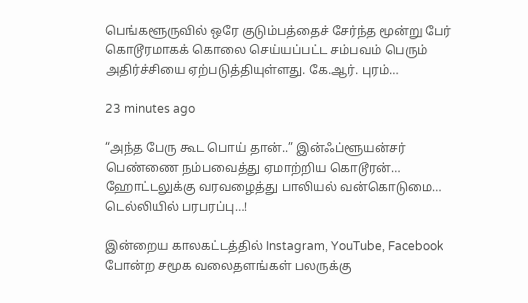பெங்களூருவில் ஒரே குடும்பத்தைச் சேர்ந்த மூன்று பேர் கொடூரமாகக் கொலை செய்யப்பட்ட சம்பவம் பெரும் அதிர்ச்சியை ஏற்படுத்தியுள்ளது. கே.ஆர். புரம்…

23 minutes ago

“அந்த பேரு கூட பொய் தான்..” இன்ஃப்ளூயன்சர் பெண்ணை நம்பவைத்து ஏமாற்றிய கொடூரன்… ஹோட்டலுக்கு வரவழைத்து பாலியல் வன்கொடுமை… டெல்லியில் பரபரப்பு…!

இன்றைய காலகட்டத்தில் Instagram, YouTube, Facebook போன்ற சமூக வலைதளங்கள் பலருக்கு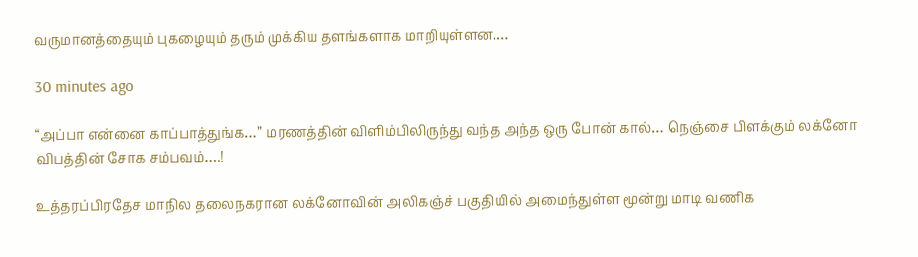வருமானத்தையும் புகழையும் தரும் முக்கிய தளங்களாக மாறியுள்ளன.…

30 minutes ago

“அப்பா என்னை காப்பாத்துங்க…” மரணத்தின் விளிம்பிலிருந்து வந்த அந்த ஒரு போன் கால்… நெஞ்சை பிளக்கும் லக்னோ விபத்தின் சோக சம்பவம்….!

உத்தரப்பிரதேச மாநில தலைநகரான லக்னோவின் அலிகஞ்ச் பகுதியில் அமைந்துள்ள மூன்று மாடி வணிக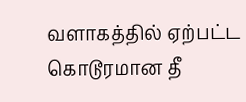வளாகத்தில் ஏற்பட்ட கொடூரமான தீ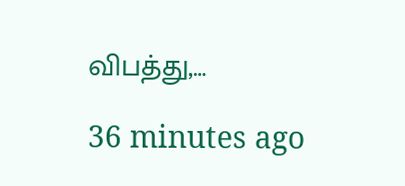விபத்து,…

36 minutes ago